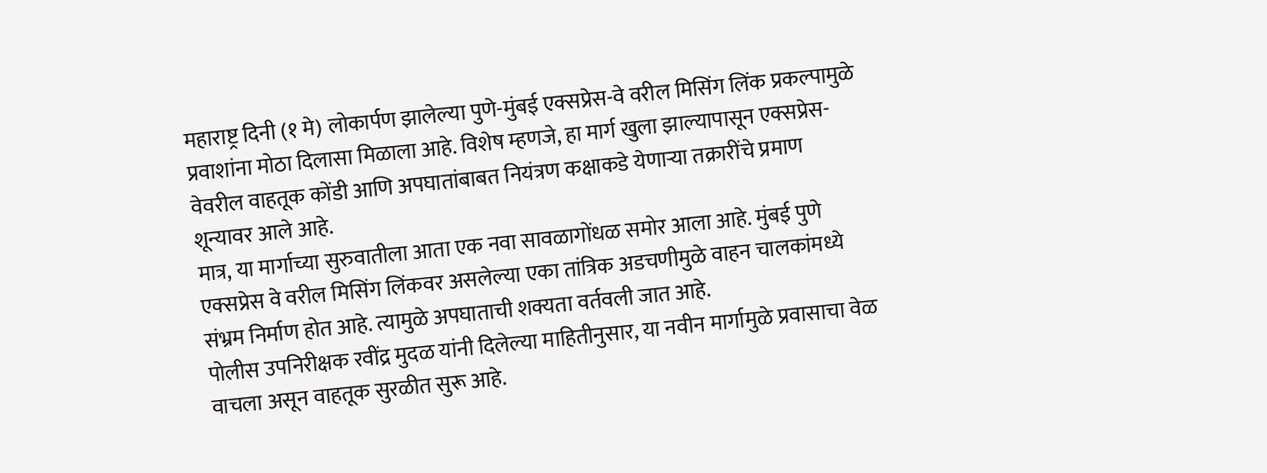महाराष्ट्र दिनी (१ मे) लोकार्पण झालेल्या पुणे-मुंबई एक्सप्रेस-वे वरील मिसिंग लिंक प्रकल्पामुळे प्रवाशांना मोठा दिलासा मिळाला आहे. विशेष म्हणजे, हा मार्ग खुला झाल्यापासून एक्सप्रेस-वेवरील वाहतूक कोंडी आणि अपघातांबाबत नियंत्रण कक्षाकडे येणाऱ्या तक्रारींचे प्रमाण शून्यावर आले आहे.
मात्र, या मार्गाच्या सुरुवातीला आता एक नवा सावळागोंधळ समोर आला आहे. मुंबई पुणे एक्सप्रेस वे वरील मिसिंग लिंकवर असलेल्या एका तांत्रिक अडचणीमुळे वाहन चालकांमध्ये संभ्रम निर्माण होत आहे. त्यामुळे अपघाताची शक्यता वर्तवली जात आहे.
पोलीस उपनिरीक्षक रवींद्र मुदळ यांनी दिलेल्या माहितीनुसार, या नवीन मार्गामुळे प्रवासाचा वेळ वाचला असून वाहतूक सुरळीत सुरू आहे.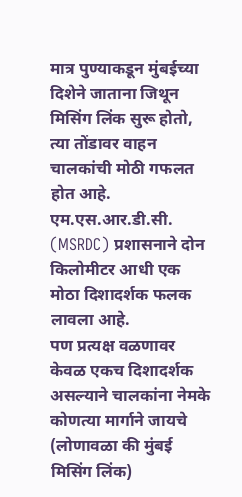मात्र पुण्याकडून मुंबईच्या दिशेने जाताना जिथून मिसिंग लिंक सुरू होतो, त्या तोंडावर वाहन चालकांची मोठी गफलत होत आहे. एम.एस.आर.डी.सी. (MSRDC) प्रशासनाने दोन किलोमीटर आधी एक मोठा दिशादर्शक फलक लावला आहे.
पण प्रत्यक्ष वळणावर केवळ एकच दिशादर्शक असल्याने चालकांना नेमके कोणत्या मार्गाने जायचे (लोणावळा की मुंबई मिसिंग लिंक)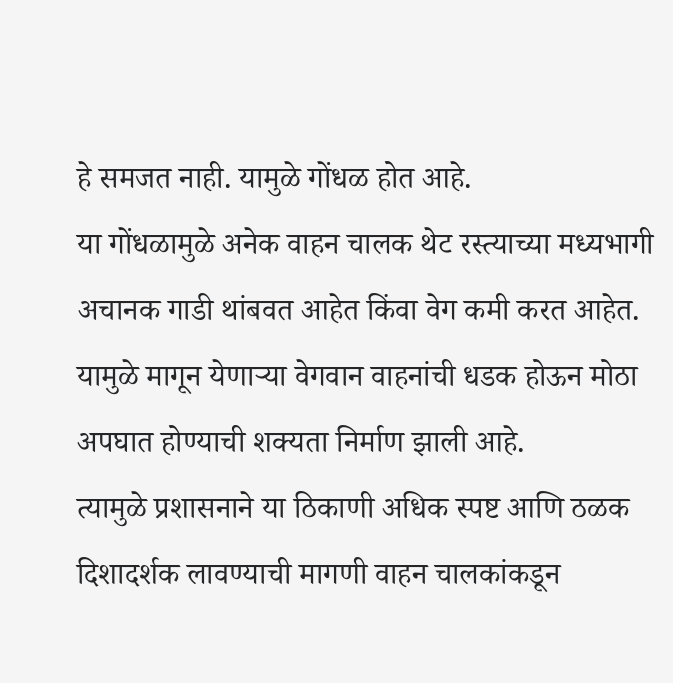हे समजत नाही. यामुळे गोंधळ होत आहे.
या गोंधळामुळे अनेक वाहन चालक थेट रस्त्याच्या मध्यभागी अचानक गाडी थांबवत आहेत किंवा वेग कमी करत आहेत. यामुळे मागून येणाऱ्या वेगवान वाहनांची धडक होऊन मोठा अपघात होण्याची शक्यता निर्माण झाली आहे.
त्यामुळे प्रशासनाने या ठिकाणी अधिक स्पष्ट आणि ठळक दिशादर्शक लावण्याची मागणी वाहन चालकांकडून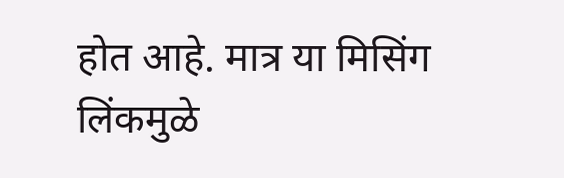होत आहे. मात्र या मिसिंग लिंकमुळे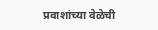प्रवाशांच्या वेळेची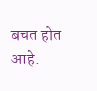बचत होत आहे.